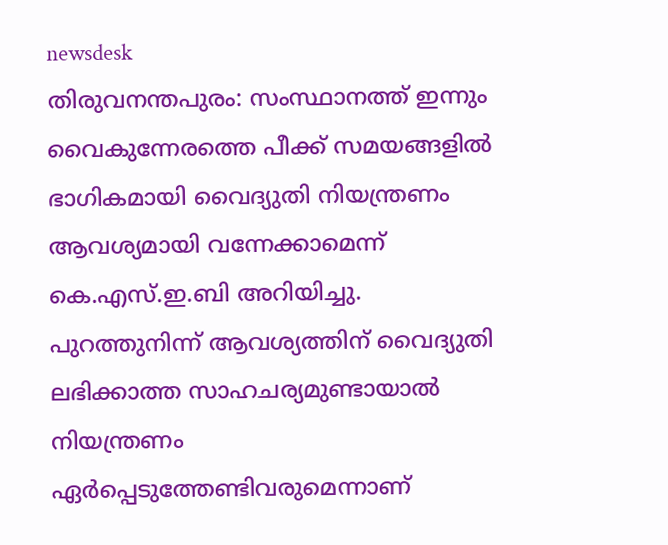newsdesk
തിരുവനന്തപുരം: സംസ്ഥാനത്ത് ഇന്നും വൈകുന്നേരത്തെ പീക്ക് സമയങ്ങളിൽ ഭാഗികമായി വൈദ്യുതി നിയന്ത്രണം ആവശ്യമായി വന്നേക്കാമെന്ന് കെ.എസ്.ഇ.ബി അറിയിച്ചു. പുറത്തുനിന്ന് ആവശ്യത്തിന് വൈദ്യുതി ലഭിക്കാത്ത സാഹചര്യമുണ്ടായാൽ നിയന്ത്രണം ഏർപ്പെടുത്തേണ്ടിവരുമെന്നാണ്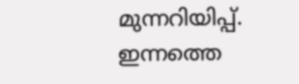മുന്നറിയിപ്പ്.
ഇന്നത്തെ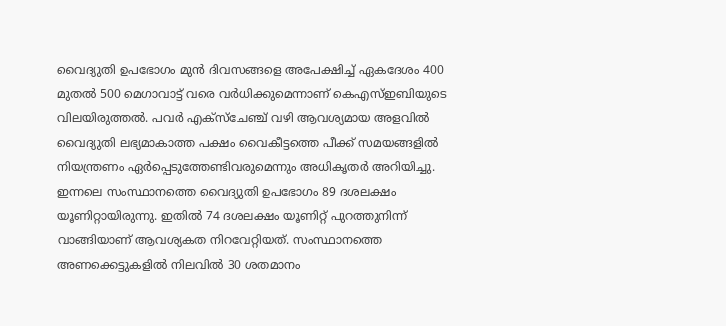വൈദ്യുതി ഉപഭോഗം മുൻ ദിവസങ്ങളെ അപേക്ഷിച്ച് ഏകദേശം 400 മുതൽ 500 മെഗാവാട്ട് വരെ വർധിക്കുമെന്നാണ് കെഎസ്ഇബിയുടെ വിലയിരുത്തൽ. പവർ എക്സ്ചേഞ്ച് വഴി ആവശ്യമായ അളവിൽ വൈദ്യുതി ലഭ്യമാകാത്ത പക്ഷം വൈകീട്ടത്തെ പീക്ക് സമയങ്ങളിൽ നിയന്ത്രണം ഏർപ്പെടുത്തേണ്ടിവരുമെന്നും അധികൃതർ അറിയിച്ചു.
ഇന്നലെ സംസ്ഥാനത്തെ വൈദ്യുതി ഉപഭോഗം 89 ദശലക്ഷം യൂണിറ്റായിരുന്നു. ഇതിൽ 74 ദശലക്ഷം യൂണിറ്റ് പുറത്തുനിന്ന് വാങ്ങിയാണ് ആവശ്യകത നിറവേറ്റിയത്. സംസ്ഥാനത്തെ അണക്കെട്ടുകളിൽ നിലവിൽ 30 ശതമാനം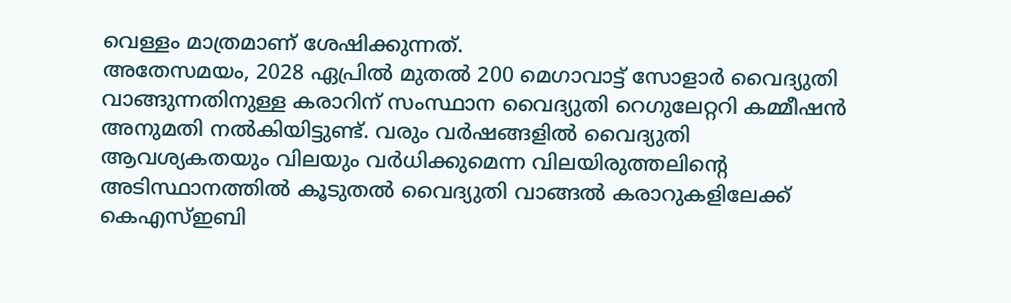വെള്ളം മാത്രമാണ് ശേഷിക്കുന്നത്.
അതേസമയം, 2028 ഏപ്രിൽ മുതൽ 200 മെഗാവാട്ട് സോളാർ വൈദ്യുതി വാങ്ങുന്നതിനുള്ള കരാറിന് സംസ്ഥാന വൈദ്യുതി റെഗുലേറ്ററി കമ്മീഷൻ അനുമതി നൽകിയിട്ടുണ്ട്. വരും വർഷങ്ങളിൽ വൈദ്യുതി ആവശ്യകതയും വിലയും വർധിക്കുമെന്ന വിലയിരുത്തലിന്റെ അടിസ്ഥാനത്തിൽ കൂടുതൽ വൈദ്യുതി വാങ്ങൽ കരാറുകളിലേക്ക് കെഎസ്ഇബി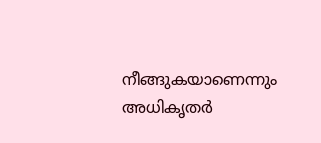നീങ്ങുകയാണെന്നും അധികൃതർ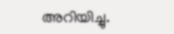അറിയിച്ചു.